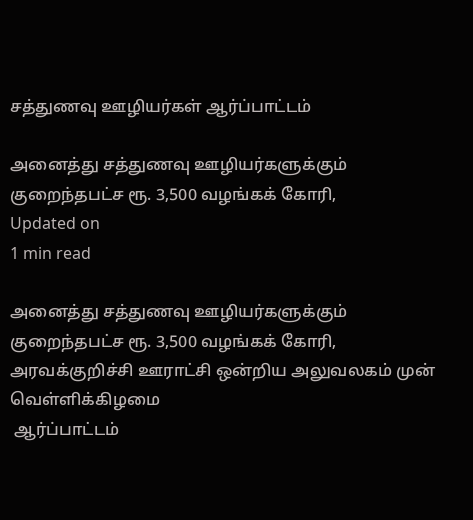சத்துணவு ஊழியர்கள் ஆர்ப்பாட்டம்

அனைத்து சத்துணவு ஊழியர்களுக்கும் குறைந்தபட்ச ரூ. 3,500 வழங்கக் கோரி,
Updated on
1 min read

அனைத்து சத்துணவு ஊழியர்களுக்கும் குறைந்தபட்ச ரூ. 3,500 வழங்கக் கோரி, அரவக்குறிச்சி ஊராட்சி ஒன்றிய அலுவலகம் முன் வெள்ளிக்கிழமை
 ஆர்ப்பாட்டம்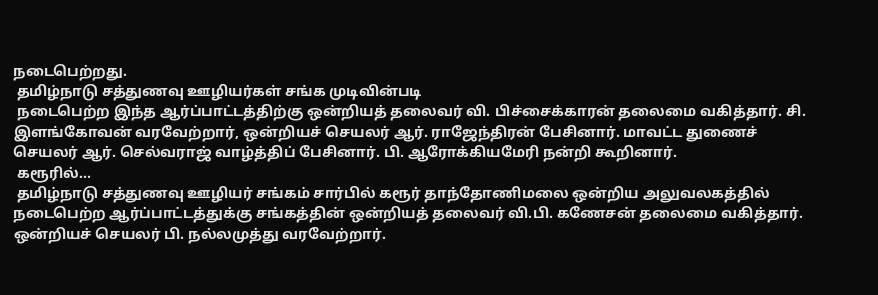நடைபெற்றது.
 தமிழ்நாடு சத்துணவு ஊழியர்கள் சங்க முடிவின்படி
 நடைபெற்ற இந்த ஆர்ப்பாட்டத்திற்கு ஒன்றியத் தலைவர் வி. பிச்சைக்காரன் தலைமை வகித்தார். சி. இளங்கோவன் வரவேற்றார், ஒன்றியச் செயலர் ஆர். ராஜேந்திரன் பேசினார். மாவட்ட துணைச் செயலர் ஆர். செல்வராஜ் வாழ்த்திப் பேசினார். பி. ஆரோக்கியமேரி நன்றி கூறினார்.
 கரூரில்...
 தமிழ்நாடு சத்துணவு ஊழியர் சங்கம் சார்பில் கரூர் தாந்தோணிமலை ஒன்றிய அலுவலகத்தில் நடைபெற்ற ஆர்ப்பாட்டத்துக்கு சங்கத்தின் ஒன்றியத் தலைவர் வி.பி. கணேசன் தலைமை வகித்தார். ஒன்றியச் செயலர் பி. நல்லமுத்து வரவேற்றார்.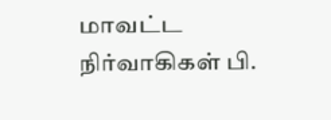மாவட்ட நிர்வாகிகள் பி.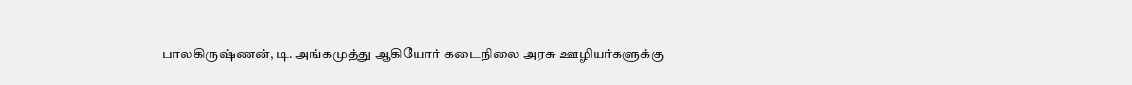பாலகிருஷ்ணன், டி. அங்கமுத்து ஆகியோர் கடைநிலை அரசு ஊழியர்களுக்கு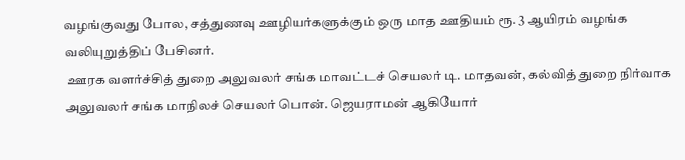வழங்குவது போல, சத்துணவு ஊழியர்களுக்கும் ஒரு மாத ஊதியம் ரூ. 3 ஆயிரம் வழங்க வலியுறுத்திப் பேசினர்.
 ஊரக வளர்ச்சித் துறை அலுவலர் சங்க மாவட்டச் செயலர் டி. மாதவன், கல்வித் துறை நிர்வாக அலுவலர் சங்க மாநிலச் செயலர் பொன். ஜெயராமன் ஆகியோர்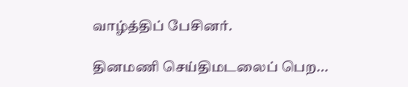வாழ்த்திப் பேசினர்.

தினமணி செய்திமடலைப் பெற...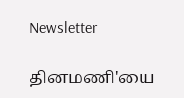Newsletter

தினமணி'யை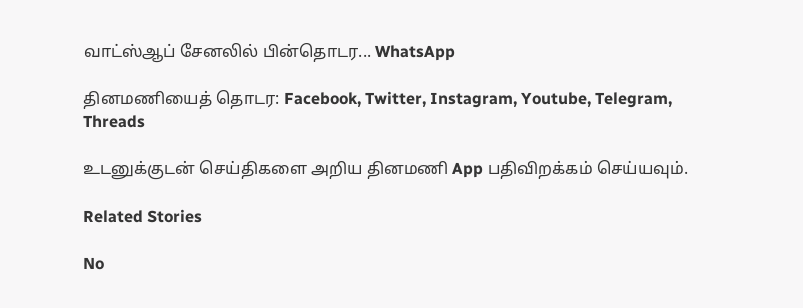வாட்ஸ்ஆப் சேனலில் பின்தொடர... WhatsApp

தினமணியைத் தொடர: Facebook, Twitter, Instagram, Youtube, Telegram, Threads

உடனுக்குடன் செய்திகளை அறிய தினமணி App பதிவிறக்கம் செய்யவும்.

Related Stories

No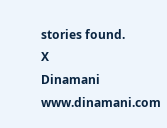stories found.
X
Dinamani
www.dinamani.com